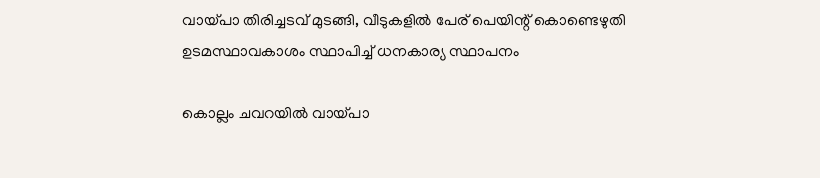വായ്പാ തിരിച്ചടവ് മുടങ്ങി, വീടുകളില്‍ പേര് പെയിന്റ് കൊണ്ടെഴുതി ഉടമസ്ഥാവകാശം സ്ഥാപിച്ച് ധനകാര്യ സ്ഥാപനം

കൊല്ലം ചവറയില്‍ വായ്പാ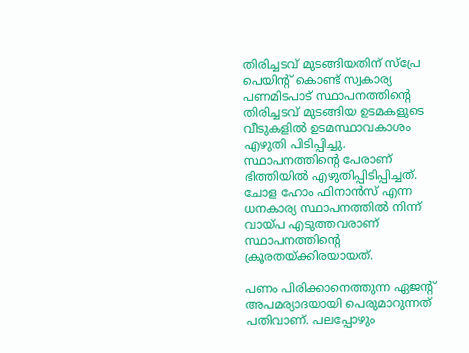തിരിച്ചടവ് മുടങ്ങിയതിന് സ്‌പ്രേ പെയിന്റ് കൊണ്ട് സ്വകാര്യ പണമിടപാട് സ്ഥാപനത്തിന്റെ തിരിച്ചടവ് മുടങ്ങിയ ഉടമകളുടെ വീടുകളില്‍ ഉടമസ്ഥാവകാശം എഴുതി പിടിപ്പിച്ചു. സ്ഥാപനത്തിന്റെ പേരാണ് ഭിത്തിയില്‍ എഴുതിപ്പിടിപ്പിച്ചത്. ചോള ഹോം ഫിനാന്‍സ് എന്ന ധനകാര്യ സ്ഥാപനത്തില്‍ നിന്ന് വായ്പ എടുത്തവരാണ് സ്ഥാപനത്തിന്റെ ക്രൂരതയ്ക്കിരയായത്.

പണം പിരിക്കാനെത്തുന്ന ഏജന്റ് അപമര്യാദയായി പെരുമാറുന്നത് പതിവാണ്. പലപ്പോഴും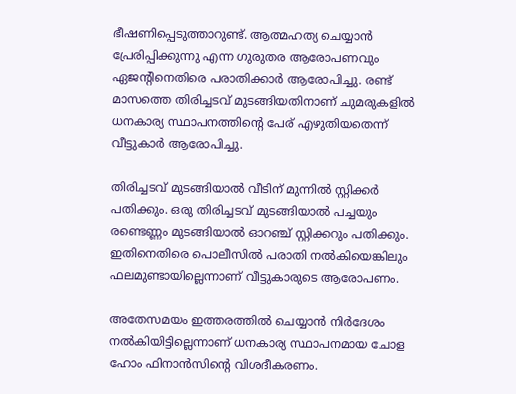ഭീഷണിപ്പെടുത്താറുണ്ട്. ആത്മഹത്യ ചെയ്യാന്‍ പ്രേരിപ്പിക്കുന്നു എന്ന ഗുരുതര ആരോപണവും ഏജന്റിനെതിരെ പരാതിക്കാര്‍ ആരോപിച്ചു. രണ്ട് മാസത്തെ തിരിച്ചടവ് മുടങ്ങിയതിനാണ് ചുമരുകളില്‍ ധനകാര്യ സ്ഥാപനത്തിന്റെ പേര് എഴുതിയതെന്ന് വീട്ടുകാര്‍ ആരോപിച്ചു.

തിരിച്ചടവ് മുടങ്ങിയാല്‍ വീടിന് മുന്നില്‍ സ്റ്റിക്കര്‍ പതിക്കും. ഒരു തിരിച്ചടവ് മുടങ്ങിയാല്‍ പച്ചയും രണ്ടെണ്ണം മുടങ്ങിയാല്‍ ഓറഞ്ച് സ്റ്റിക്കറും പതിക്കും. ഇതിനെതിരെ പൊലീസില്‍ പരാതി നല്‍കിയെങ്കിലും ഫലമുണ്ടായില്ലെന്നാണ് വീട്ടുകാരുടെ ആരോപണം.

അതേസമയം ഇത്തരത്തില്‍ ചെയ്യാന്‍ നിര്‍ദേശം നല്‍കിയിട്ടില്ലെന്നാണ് ധനകാര്യ സ്ഥാപനമായ ചോള ഹോം ഫിനാന്‍സിന്റെ വിശദീകരണം.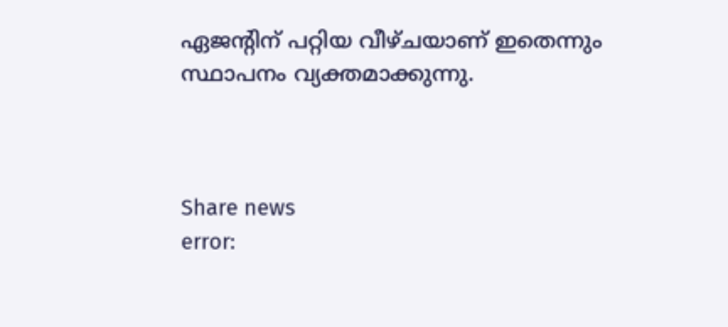ഏജന്റിന് പറ്റിയ വീഴ്ചയാണ് ഇതെന്നും സ്ഥാപനം വ്യക്തമാക്കുന്നു.



Share news
error: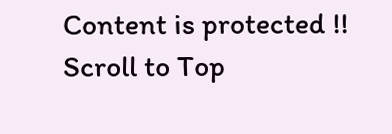Content is protected !!
Scroll to Top